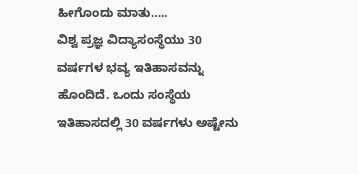ಹೀಗೊಂದು ಮಾತು…..
ವಿಶ್ವ ಪ್ರಜ್ಞ ವಿದ್ಯಾಸಂಸ್ಥೆಯು 30 ವರ್ಷಗಳ ಭವ್ಯ ಇತಿಹಾಸವನ್ನು ಹೊಂದಿದೆ. ಒಂದು ಸಂಸ್ಥೆಯ ಇತಿಹಾಸದಲ್ಲಿ 30 ವರ್ಷಗಳು ಅಷ್ಟೇನು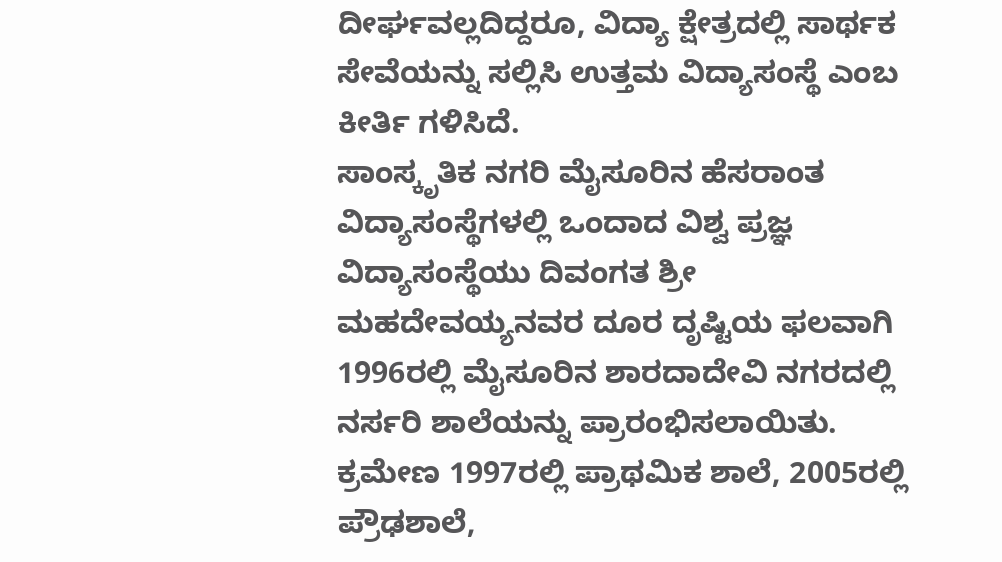ದೀರ್ಘವಲ್ಲದಿದ್ದರೂ, ವಿದ್ಯಾ ಕ್ಷೇತ್ರದಲ್ಲಿ ಸಾರ್ಥಕ ಸೇವೆಯನ್ನು ಸಲ್ಲಿಸಿ ಉತ್ತಮ ವಿದ್ಯಾಸಂಸ್ಥೆ ಎಂಬ ಕೀರ್ತಿ ಗಳಿಸಿದೆ.
ಸಾಂಸ್ಕೃತಿಕ ನಗರಿ ಮೈಸೂರಿನ ಹೆಸರಾಂತ ವಿದ್ಯಾಸಂಸ್ಥೆಗಳಲ್ಲಿ ಒಂದಾದ ವಿಶ್ವ ಪ್ರಜ್ಞ ವಿದ್ಯಾಸಂಸ್ಥೆಯು ದಿವಂಗತ ಶ್ರೀ ಮಹದೇವಯ್ಯನವರ ದೂರ ದೃಷ್ಟಿಯ ಫಲವಾಗಿ 1996ರಲ್ಲಿ ಮೈಸೂರಿನ ಶಾರದಾದೇವಿ ನಗರದಲ್ಲಿ ನರ್ಸರಿ ಶಾಲೆಯನ್ನು ಪ್ರಾರಂಭಿಸಲಾಯಿತು. ಕ್ರಮೇಣ 1997ರಲ್ಲಿ ಪ್ರಾಥಮಿಕ ಶಾಲೆ, 2005ರಲ್ಲಿ ಪ್ರೌಢಶಾಲೆ,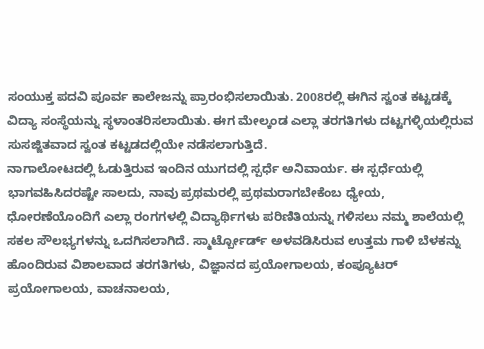ಸಂಯುಕ್ತ ಪದವಿ ಪೂರ್ವ ಕಾಲೇಜನ್ನು ಪ್ರಾರಂಭಿಸಲಾಯಿತು. 2008ರಲ್ಲಿ ಈಗಿನ ಸ್ವಂತ ಕಟ್ಟಡಕ್ಕೆ ವಿದ್ಯಾ ಸಂಸ್ಥೆಯನ್ನು ಸ್ಥಳಾಂತರಿಸಲಾಯಿತು. ಈಗ ಮೇಲ್ಕಂಡ ಎಲ್ಲಾ ತರಗತಿಗಳು ದಟ್ಟಗಳ್ಳಿಯಲ್ಲಿರುವ ಸುಸಜ್ಜಿತವಾದ ಸ್ವಂತ ಕಟ್ಟಡದಲ್ಲಿಯೇ ನಡೆಸಲಾಗುತ್ತಿದೆ.
ನಾಗಾಲೋಟದಲ್ಲಿ ಓಡುತ್ತಿರುವ ಇಂದಿನ ಯುಗದಲ್ಲಿ ಸ್ಪರ್ಧೆ ಅನಿವಾರ್ಯ. ಈ ಸ್ಪರ್ಧೆಯಲ್ಲಿ ಭಾಗವಹಿಸಿದರಷ್ಟೇ ಸಾಲದು, ನಾವು ಪ್ರಥಮರಲ್ಲಿ ಪ್ರಥಮರಾಗಬೇಕೆಂಬ ಧ್ಯೇಯ, ಧೋರಣೆಯೊಂದಿಗೆ ಎಲ್ಲಾ ರಂಗಗಳಲ್ಲಿ ವಿದ್ಯಾರ್ಥಿಗಳು ಪರಿಣಿತಿಯನ್ನು ಗಳಿಸಲು ನಮ್ಮ ಶಾಲೆಯಲ್ಲಿ ಸಕಲ ಸೌಲಭ್ಯಗಳನ್ನು ಒದಗಿಸಲಾಗಿದೆ. ಸ್ಮಾರ್ಟ್ಬೋರ್ಡ್ ಅಳವಡಿಸಿರುವ ಉತ್ತಮ ಗಾಳಿ ಬೆಳಕನ್ನು ಹೊಂದಿರುವ ವಿಶಾಲವಾದ ತರಗತಿಗಳು, ವಿಜ್ಞಾನದ ಪ್ರಯೋಗಾಲಯ, ಕಂಪ್ಯೂಟರ್ ಪ್ರಯೋಗಾಲಯ, ವಾಚನಾಲಯ,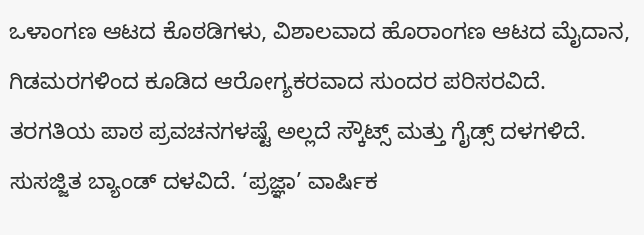ಒಳಾಂಗಣ ಆಟದ ಕೊಠಡಿಗಳು, ವಿಶಾಲವಾದ ಹೊರಾಂಗಣ ಆಟದ ಮೈದಾನ, ಗಿಡಮರಗಳಿಂದ ಕೂಡಿದ ಆರೋಗ್ಯಕರವಾದ ಸುಂದರ ಪರಿಸರವಿದೆ. ತರಗತಿಯ ಪಾಠ ಪ್ರವಚನಗಳಷ್ಟೆ ಅಲ್ಲದೆ ಸ್ಕೌಟ್ಸ್ ಮತ್ತು ಗೈಡ್ಸ್ ದಳಗಳಿದೆ. ಸುಸಜ್ಜಿತ ಬ್ಯಾಂಡ್ ದಳವಿದೆ. ‘ಪ್ರಜ್ಞಾ’ ವಾರ್ಷಿಕ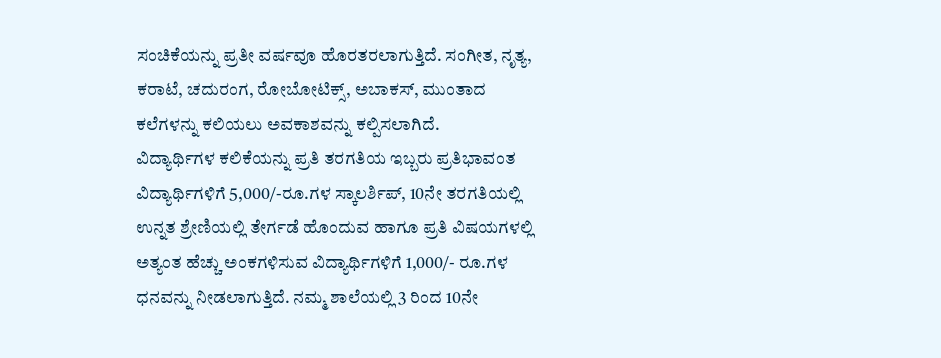ಸಂಚಿಕೆಯನ್ನು ಪ್ರತೀ ವರ್ಷವೂ ಹೊರತರಲಾಗುತ್ತಿದೆ. ಸಂಗೀತ, ನೃತ್ಯ, ಕರಾಟೆ, ಚದುರಂಗ, ರೋಬೋಟಿಕ್ಸ್, ಅಬಾಕಸ್, ಮುಂತಾದ ಕಲೆಗಳನ್ನು ಕಲಿಯಲು ಅವಕಾಶವನ್ನು ಕಲ್ಪಿಸಲಾಗಿದೆ.
ವಿದ್ಯಾರ್ಥಿಗಳ ಕಲಿಕೆಯನ್ನು ಪ್ರತಿ ತರಗತಿಯ ಇಬ್ಬರು ಪ್ರತಿಭಾವಂತ ವಿದ್ಯಾರ್ಥಿಗಳಿಗೆ 5,000/-ರೂ.ಗಳ ಸ್ಕಾಲರ್ಶಿಪ್, 10ನೇ ತರಗತಿಯಲ್ಲಿ ಉನ್ನತ ಶ್ರೇಣಿಯಲ್ಲಿ ತೇರ್ಗಡೆ ಹೊಂದುವ ಹಾಗೂ ಪ್ರತಿ ವಿಷಯಗಳಲ್ಲಿ ಅತ್ಯಂತ ಹೆಚ್ಚು ಅಂಕಗಳಿಸುವ ವಿದ್ಯಾರ್ಥಿಗಳಿಗೆ 1,000/- ರೂ.ಗಳ ಧನವನ್ನು ನೀಡಲಾಗುತ್ತಿದೆ. ನಮ್ಮ ಶಾಲೆಯಲ್ಲಿ 3 ರಿಂದ 10ನೇ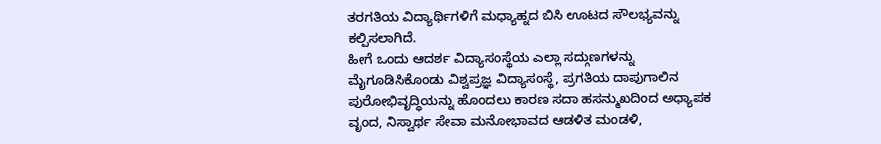ತರಗತಿಯ ವಿದ್ಯಾರ್ಥಿಗಳಿಗೆ ಮಧ್ಯಾಹ್ನದ ಬಿಸಿ ಊಟದ ಸೌಲಭ್ಯವನ್ನು ಕಲ್ಪಿಸಲಾಗಿದೆ.
ಹೀಗೆ ಒಂದು ಆದರ್ಶ ವಿದ್ಯಾಸಂಸ್ಥೆಯ ಎಲ್ಲಾ ಸದ್ಗುಣಗಳನ್ನು ಮೈಗೂಡಿಸಿಕೊಂಡು ವಿಶ್ವಪ್ರಜ್ಞ ವಿದ್ಯಾಸಂಸ್ಥೆ, ಪ್ರಗತಿಯ ದಾಪುಗಾಲಿನ ಪುರೋಭಿವೃದ್ಧಿಯನ್ನು ಹೊಂದಲು ಕಾರಣ ಸದಾ ಹಸನ್ಮುಖದಿಂದ ಅಧ್ಯಾಪಕ ವೃಂದ, ನಿಸ್ವಾರ್ಥ ಸೇವಾ ಮನೋಭಾವದ ಆಡಳಿತ ಮಂಡಳಿ,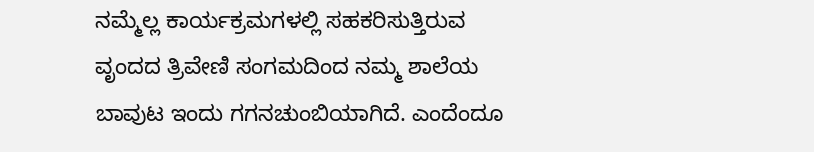ನಮ್ಮೆಲ್ಲ ಕಾರ್ಯಕ್ರಮಗಳಲ್ಲಿ ಸಹಕರಿಸುತ್ತಿರುವ ವೃಂದದ ತ್ರಿವೇಣಿ ಸಂಗಮದಿಂದ ನಮ್ಮ ಶಾಲೆಯ ಬಾವುಟ ಇಂದು ಗಗನಚುಂಬಿಯಾಗಿದೆ. ಎಂದೆಂದೂ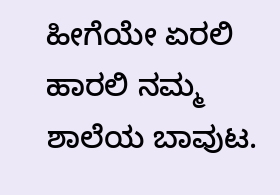ಹೀಗೆಯೇ ಏರಲಿ ಹಾರಲಿ ನಮ್ಮ ಶಾಲೆಯ ಬಾವುಟ.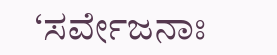‘ಸರ್ವೇಜನಾಃ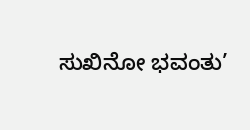ಸುಖಿನೋ ಭವಂತು’